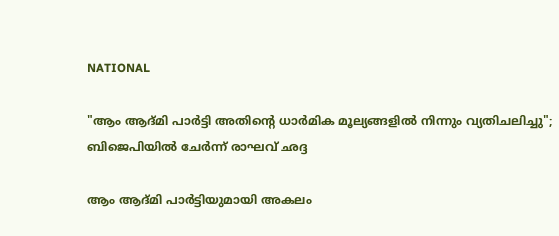NATIONAL

"ആം ആദ്മി പാര്‍ട്ടി അതിന്റെ ധാര്‍മിക മൂല്യങ്ങളില്‍ നിന്നും വ്യതിചലിച്ചു"; ബിജെപിയില്‍ ചേര്‍ന്ന് രാഘവ് ഛദ്ദ

ആം ആദ്മി പാര്‍ട്ടിയുമായി അകലം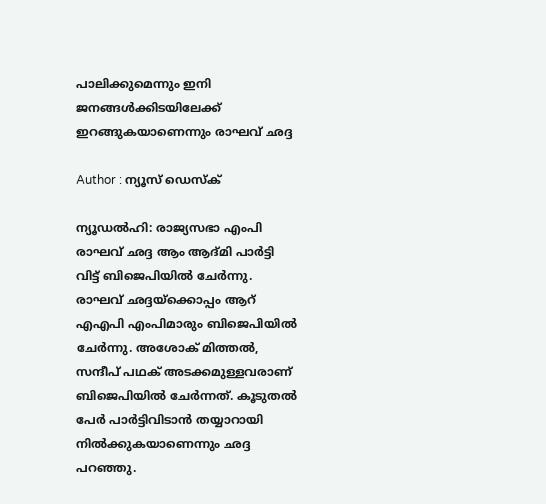പാലിക്കുമെന്നും ഇനി ജനങ്ങള്‍ക്കിടയിലേക്ക് ഇറങ്ങുകയാണെന്നും രാഘവ് ഛദ്ദ

Author : ന്യൂസ് ഡെസ്ക്

ന്യൂഡല്‍ഹി: രാജ്യസഭാ എംപി രാഘവ് ഛദ്ദ ആം ആദ്മി പാര്‍ട്ടി വിട്ട് ബിജെപിയില്‍ ചേര്‍ന്നു. രാഘവ് ഛദ്ദയ്‌ക്കൊപ്പം ആറ് എഎപി എംപിമാരും ബിജെപിയില്‍ ചേര്‍ന്നു. അശോക് മിത്തല്‍, സന്ദീപ് പഥക് അടക്കമുള്ളവരാണ് ബിജെപിയില്‍ ചേര്‍ന്നത്. കൂടുതല്‍ പേര്‍ പാര്‍ട്ടിവിടാന്‍ തയ്യാറായി നില്‍ക്കുകയാണെന്നും ഛദ്ദ പറഞ്ഞു.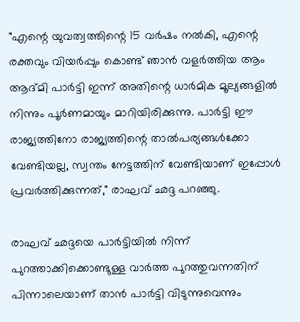"എന്റെ യുവത്വത്തിന്റെ 15 വര്‍ഷം നല്‍കി, എന്റെ രക്തവും വിയര്‍പ്പും കൊണ്ട് ഞാന്‍ വളര്‍ത്തിയ ആം ആദ്മി പാര്‍ട്ടി ഇന്ന് അതിന്റെ ധാര്‍മിക മൂല്യങ്ങളില്‍ നിന്നും പൂര്‍ണമായും മാറിയിരിക്കുന്നു. പാര്‍ട്ടി ഈ രാജ്യത്തിനോ രാജ്യത്തിന്റെ താല്‍പര്യങ്ങള്‍ക്കോ വേണ്ടിയല്ല, സ്വന്തം നേട്ടത്തിന് വേണ്ടിയാണ് ഇപ്പോള്‍ പ്രവര്‍ത്തിക്കുന്നത്," രാഘവ് ഛദ്ദ പറഞ്ഞു.

രാഘവ് ഛദ്ദയെ പാര്‍ട്ടിയില്‍ നിന്ന് പുറത്താക്കിക്കൊണ്ടുള്ള വാര്‍ത്ത പുറത്തുവന്നതിന് പിന്നാലെയാണ് താന്‍ പാര്‍ട്ടി വിടുന്നുവെന്നും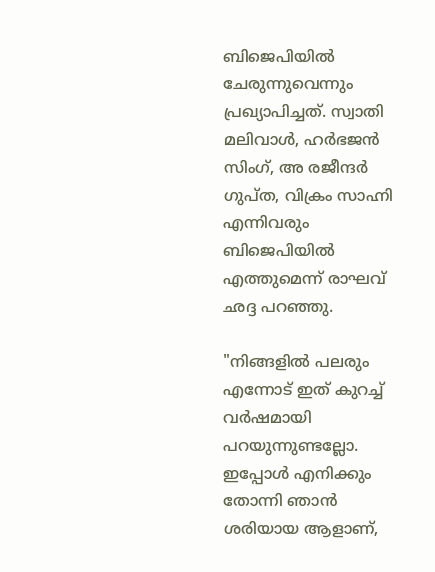ബിജെപിയില്‍ ചേരുന്നുവെന്നും പ്രഖ്യാപിച്ചത്. സ്വാതി മലിവാള്‍, ഹര്‍ഭജന്‍ സിംഗ്, അ രജീന്ദര്‍ ഗുപ്ത, വിക്രം സാഹ്നി എന്നിവരും ബിജെപിയില്‍ എത്തുമെന്ന് രാഘവ് ഛദ്ദ പറഞ്ഞു.

"നിങ്ങളില്‍ പലരും എന്നോട് ഇത് കുറച്ച് വര്‍ഷമായി പറയുന്നുണ്ടല്ലോ. ഇപ്പോള്‍ എനിക്കും തോന്നി ഞാന്‍ ശരിയായ ആളാണ്,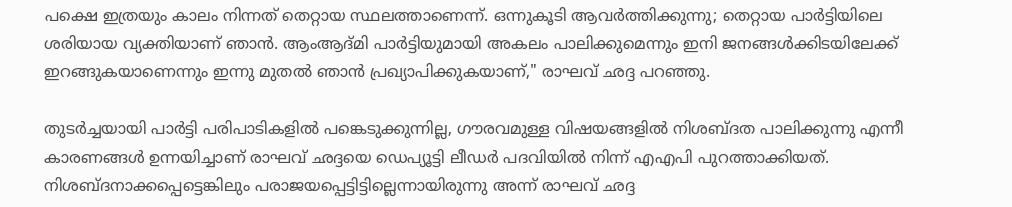പക്ഷെ ഇത്രയും കാലം നിന്നത് തെറ്റായ സ്ഥലത്താണെന്ന്. ഒന്നുകൂടി ആവര്‍ത്തിക്കുന്നു; തെറ്റായ പാര്‍ട്ടിയിലെ ശരിയായ വ്യക്തിയാണ് ഞാന്‍. ആംആദ്മി പാര്‍ട്ടിയുമായി അകലം പാലിക്കുമെന്നും ഇനി ജനങ്ങള്‍ക്കിടയിലേക്ക് ഇറങ്ങുകയാണെന്നും ഇന്നു മുതല്‍ ഞാന്‍ പ്രഖ്യാപിക്കുകയാണ്," രാഘവ് ഛദ്ദ പറഞ്ഞു.

തുടര്‍ച്ചയായി പാര്‍ട്ടി പരിപാടികളില്‍ പങ്കെടുക്കുന്നില്ല, ഗൗരവമുള്ള വിഷയങ്ങളില്‍ നിശബ്ദത പാലിക്കുന്നു എന്നീ കാരണങ്ങള്‍ ഉന്നയിച്ചാണ് രാഘവ് ഛദ്ദയെ ഡെപ്യൂട്ടി ലീഡര്‍ പദവിയില്‍ നിന്ന് എഎപി പുറത്താക്കിയത്. നിശബ്ദനാക്കപ്പെട്ടെങ്കിലും പരാജയപ്പെട്ടിട്ടില്ലെന്നായിരുന്നു അന്ന് രാഘവ് ഛദ്ദ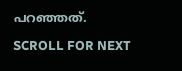പറഞ്ഞത്.

SCROLL FOR NEXT